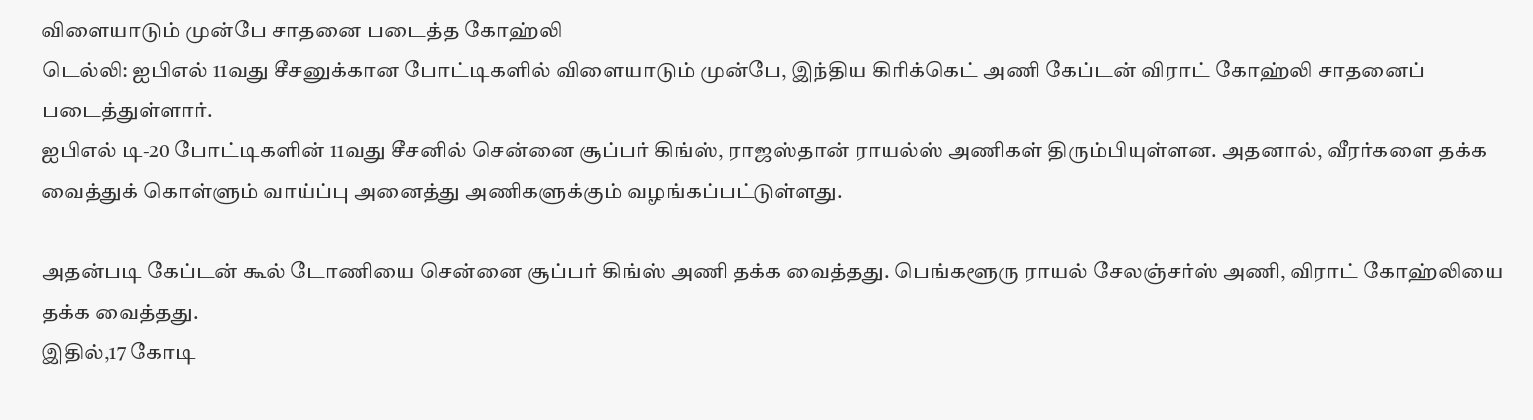விளையாடும் முன்பே சாதனை படைத்த கோஹ்லி
டெல்லி: ஐபிஎல் 11வது சீசனுக்கான போட்டிகளில் விளையாடும் முன்பே, இந்திய கிரிக்கெட் அணி கேப்டன் விராட் கோஹ்லி சாதனைப் படைத்துள்ளார்.
ஐபிஎல் டி-20 போட்டிகளின் 11வது சீசனில் சென்னை சூப்பர் கிங்ஸ், ராஜஸ்தான் ராயல்ஸ் அணிகள் திரும்பியுள்ளன. அதனால், வீரர்களை தக்க வைத்துக் கொள்ளும் வாய்ப்பு அனைத்து அணிகளுக்கும் வழங்கப்பட்டுள்ளது.

அதன்படி கேப்டன் கூல் டோணியை சென்னை சூப்பர் கிங்ஸ் அணி தக்க வைத்தது. பெங்களூரு ராயல் சேலஞ்சர்ஸ் அணி, விராட் கோஹ்லியை தக்க வைத்தது.
இதில்,17 கோடி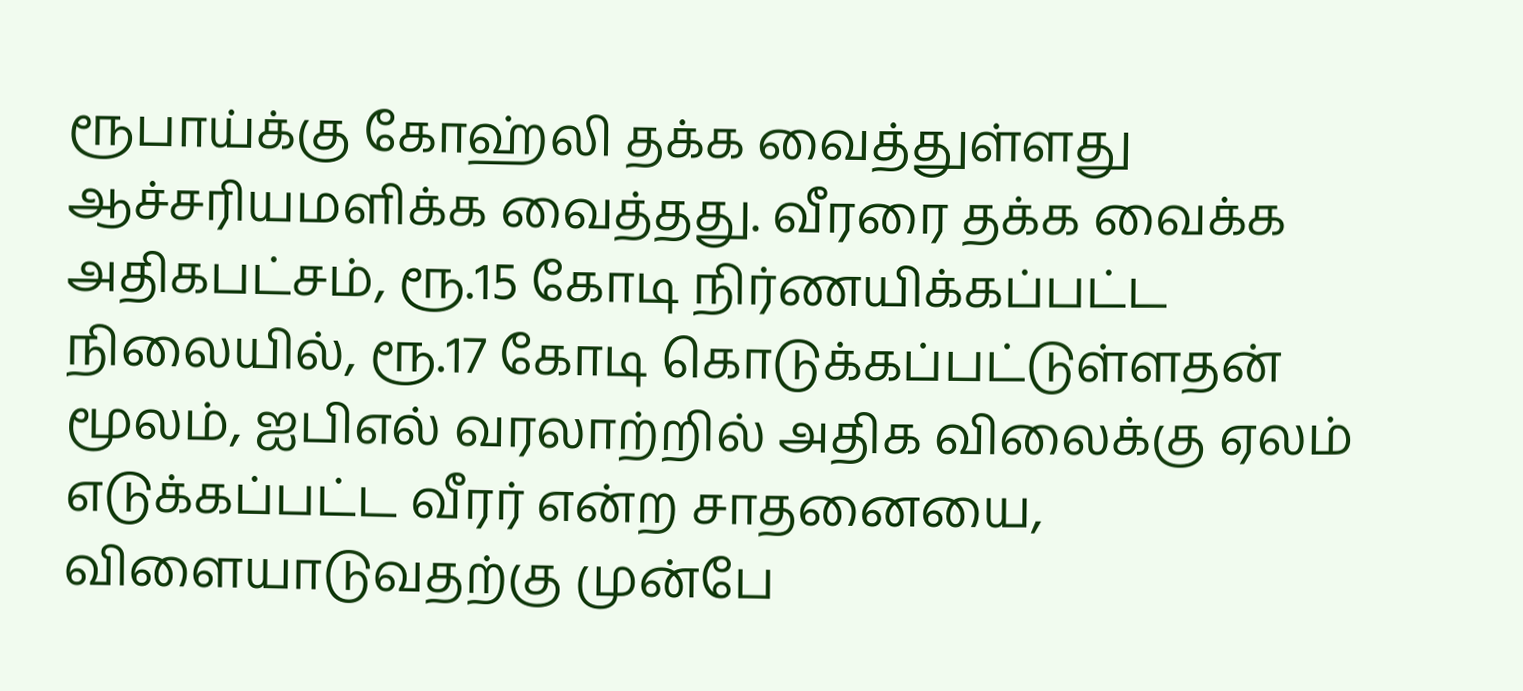ரூபாய்க்கு கோஹ்லி தக்க வைத்துள்ளது ஆச்சரியமளிக்க வைத்தது. வீரரை தக்க வைக்க அதிகபட்சம், ரூ.15 கோடி நிர்ணயிக்கப்பட்ட நிலையில், ரூ.17 கோடி கொடுக்கப்பட்டுள்ளதன் மூலம், ஐபிஎல் வரலாற்றில் அதிக விலைக்கு ஏலம் எடுக்கப்பட்ட வீரர் என்ற சாதனையை, விளையாடுவதற்கு முன்பே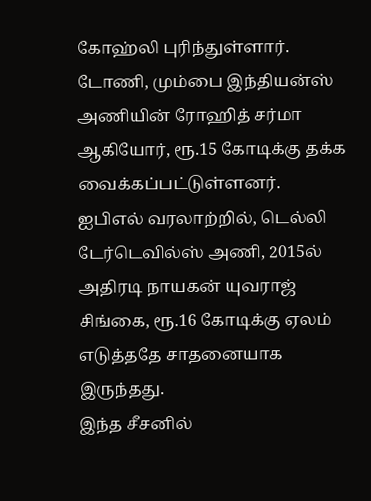கோஹ்லி புரிந்துள்ளார்.
டோணி, மும்பை இந்தியன்ஸ் அணியின் ரோஹித் சர்மா ஆகியோர், ரூ.15 கோடிக்கு தக்க வைக்கப்பட்டுள்ளனர்.
ஐபிஎல் வரலாற்றில், டெல்லி டேர்டெவில்ஸ் அணி, 2015ல் அதிரடி நாயகன் யுவராஜ் சிங்கை, ரூ.16 கோடிக்கு ஏலம் எடுத்ததே சாதனையாக இருந்தது.
இந்த சீசனில்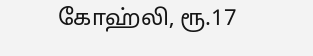கோஹ்லி, ரூ.17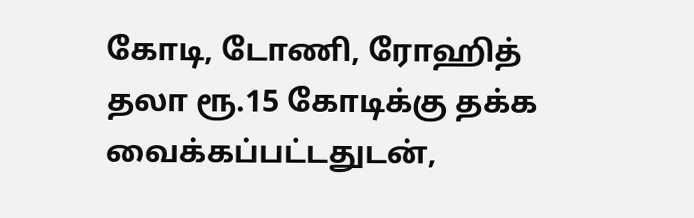கோடி, டோணி, ரோஹித் தலா ரூ.15 கோடிக்கு தக்க வைக்கப்பட்டதுடன்,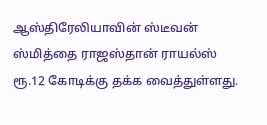ஆஸ்திரேலியாவின் ஸ்டீவன் ஸ்மித்தை ராஜஸ்தான் ராயல்ஸ் ரூ.12 கோடிக்கு தக்க வைத்துள்ளது.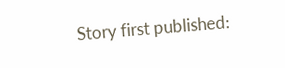Story first published: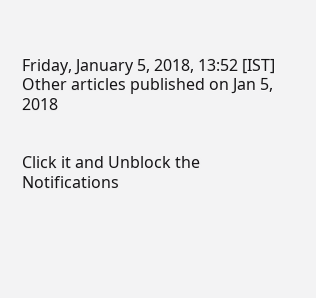Friday, January 5, 2018, 13:52 [IST]
Other articles published on Jan 5, 2018


Click it and Unblock the Notifications